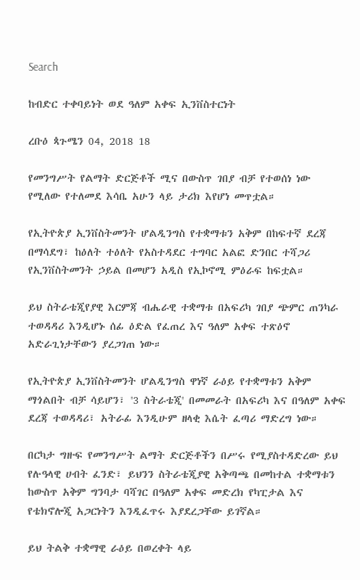Search

ከብድር ተቀባይነት ወደ ዓለም አቀፍ ኢንቨስተርነት

ረቡዕ ጳጉሜን 04, 2018 18

የመንግሥት የልማት ድርጅቶች ሚና በውስጥ ገበያ ብቻ የተወሰነ ነው የሚለው የተለመደ እሳቤ አሁን ላይ ታሪክ እየሆነ መጥቷል።

የኢትዮጵያ ኢንቨስትመንት ሆልዲንግስ የተቋማቱን አቅም በከፍተኛ ደረጃ በማሳደግ፣ ከዕለት ተዕለት የአስተዳደር ተግባር አልፎ ድንበር ተሻጋሪ የኢንቨስትመንት ኃይል በመሆን አዲስ የኢኮኖሚ ምዕራፍ ከፍቷል።

ይህ ስትራቴጂየያዊ እርምጃ ብሔራዊ ተቋማቱ በአፍሪካ ገበያ ጭምር ጠንካራ ተወዳዳሪ እንዲሆኑ ሰፊ ዕድል የፈጠረ እና ዓለም አቀፍ ተጽዕኖ አድራጊነታቸውን ያረጋገጠ ነው።

የኢትዮጵያ ኢንቨስትመንት ሆልዲንግስ ዋነኛ ራዕይ የተቋማቱን አቅም ማጎልበት ብቻ ሳይሆን፣ '3 ስትራቴጂ' በመመራት በአፍሪካ እና በዓለም አቀፍ ደረጃ ተወዳዳሪ፣ አትራፊ እንዲሁም ዘላቂ እሴት ፈጣሪ ማድረግ ነው።

በርካታ ግዙፍ የመንግሥት ልማት ድርጅቶችን በሥሩ የሚያስተዳድረው ይህ የሉዓላዊ ሀብት ፈንድ፣ ይህንን ስትራቴጂያዊ አቅጣጫ በመከተል ተቋማቱን ከውስጥ አቅም ግንባታ ባሻገር በዓለም አቀፍ መድረክ የካፒታል እና የቴክኖሎጂ አጋርነትን እንዲፈጥሩ እያደረጋቸው ይገኛል።

ይህ ትልቅ ተቋማዊ ራዕይ በወረቀት ላይ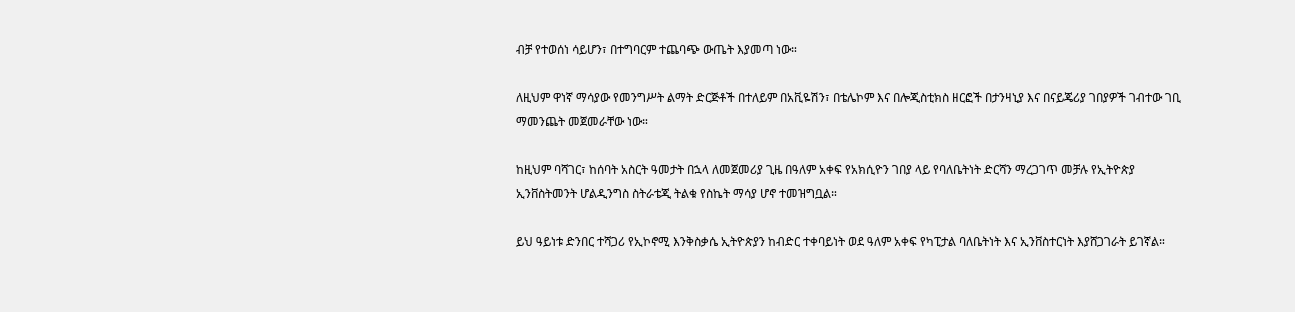ብቻ የተወሰነ ሳይሆን፣ በተግባርም ተጨባጭ ውጤት እያመጣ ነው።

ለዚህም ዋነኛ ማሳያው የመንግሥት ልማት ድርጅቶች በተለይም በአቪዬሽን፣ በቴሌኮም እና በሎጂስቲክስ ዘርፎች በታንዛኒያ እና በናይጄሪያ ገበያዎች ገብተው ገቢ ማመንጨት መጀመራቸው ነው።

ከዚህም ባሻገር፣ ከሰባት አስርት ዓመታት በኋላ ለመጀመሪያ ጊዜ በዓለም አቀፍ የአክሲዮን ገበያ ላይ የባለቤትነት ድርሻን ማረጋገጥ መቻሉ የኢትዮጵያ ኢንቨስትመንት ሆልዲንግስ ስትራቴጂ ትልቁ የስኬት ማሳያ ሆኖ ተመዝግቧል።

ይህ ዓይነቱ ድንበር ተሻጋሪ የኢኮኖሚ እንቅስቃሴ ኢትዮጵያን ከብድር ተቀባይነት ወደ ዓለም አቀፍ የካፒታል ባለቤትነት እና ኢንቨስተርነት እያሸጋገራት ይገኛል።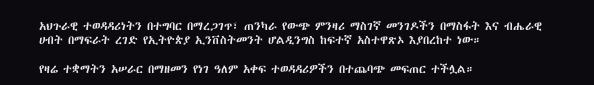አህጉራዊ ተወዳዳሪነትን በተግባር በማረጋገጥ፣ ጠንካራ የውጭ ምንዛሪ ማስገኛ መንገዶችን በማስፋት እና ብሔራዊ ሀብት በማፍራት ረገድ የኢትዮጵያ ኢንቨስትመንት ሆልዲንግስ ከፍተኛ አስተዋጽኦ እያበረከተ ነው።

የዛሬ ተቋማትን አሠራር በማዘመን የነገ ዓለም አቀፍ ተወዳዳሪዎችን በተጨባጭ መፍጠር ተችሏል።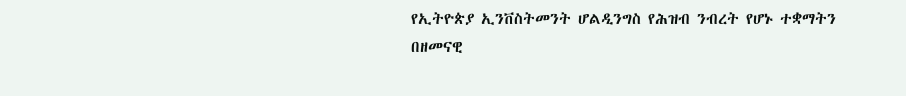የኢትዮጵያ ኢንቨስትመንት ሆልዲንግስ የሕዝብ ንብረት የሆኑ ተቋማትን በዘመናዊ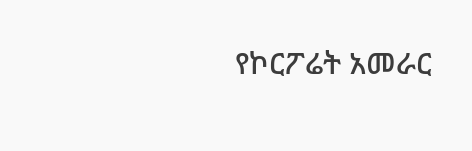የኮርፖሬት አመራር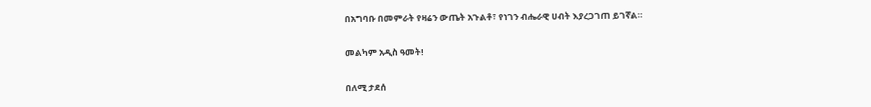በአግባቡ በመምራት የዛሬን ውጤት አጉልቶ፣ የነገን ብሔራዊ ሀብት እያረጋገጠ ይገኛል።

መልካም አዲስ ዓመት!

በለሚ ታደሰ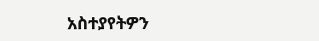አስተያየትዎን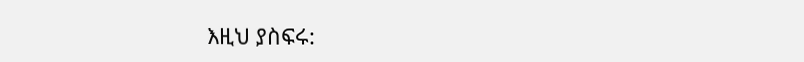እዚህ ያስፍሩ: